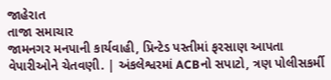જાહેરાત
તાજા સમાચાર
જામનગર મનપાની કાર્યવાહી, પ્રિન્ટેડ પસ્તીમાં ફરસાણ આપતા વેપારીઓને ચેતવણી. | અંકલેશ્વરમાં ACBનો સપાટો, ત્રણ પોલીસકર્મી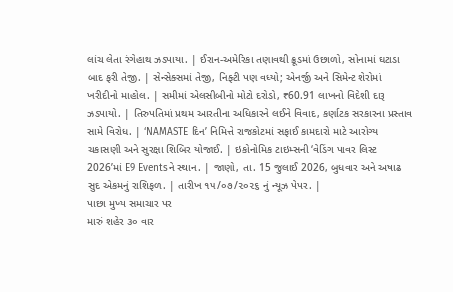લાંચ લેતા રંગેહાથ ઝડપાયા. | ઈરાન-અમેરિકા તણાવથી ક્રૂડમાં ઉછાળો, સોનામાં ઘટાડા બાદ ફરી તેજી. | સેન્સેક્સમાં તેજી, નિફ્ટી પણ વધ્યો; એનર્જી અને સિમેન્ટ શેરોમાં ખરીદીનો માહોલ. | સમીમાં એલસીબીનો મોટો દરોડો, ₹60.91 લાખનો વિદેશી દારૂ ઝડપાયો. | તિરુપતિમાં પ્રથમ આરતીના અધિકારને લઈને વિવાદ, કર્ણાટક સરકારના પ્રસ્તાવ સામે વિરોધ. | ‘NAMASTE દિન’ નિમિત્તે રાજકોટમાં સફાઈ કામદારો માટે આરોગ્ય ચકાસણી અને સુરક્ષા શિબિર યોજાઈ. | ઇકોનોમિક ટાઇમ્સની ‘વેડિંગ પાવર લિસ્ટ 2026’માં E9 Eventsને સ્થાન. | જાણો, તા. 15 જુલાઈ 2026, બુધવાર અને અષાઢ સુદ એકમનું રાશિફળ. | તારીખ ૧૫/૦૭/૨૦૨૬ નું ન્યૂઝ પેપર. |
પાછા મુખ્ય સમાચાર પર
મારું શહેર ૩૦ વાર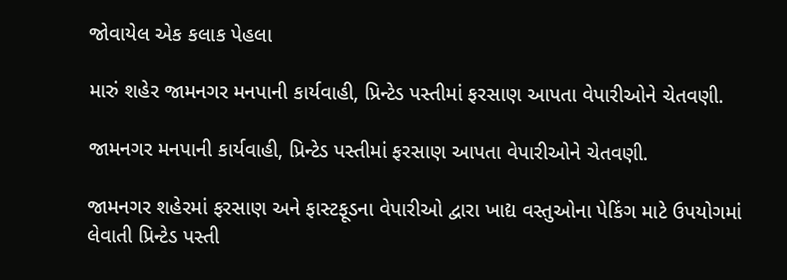જોવાયેલ એક કલાક પેહલા

મારું શહેર જામનગર મનપાની કાર્યવાહી, પ્રિન્ટેડ પસ્તીમાં ફરસાણ આપતા વેપારીઓને ચેતવણી.

જામનગર મનપાની કાર્યવાહી, પ્રિન્ટેડ પસ્તીમાં ફરસાણ આપતા વેપારીઓને ચેતવણી.

જામનગર શહેરમાં ફરસાણ અને ફાસ્ટફૂડના વેપારીઓ દ્વારા ખાદ્ય વસ્તુઓના પેકિંગ માટે ઉપયોગમાં લેવાતી પ્રિન્ટેડ પસ્તી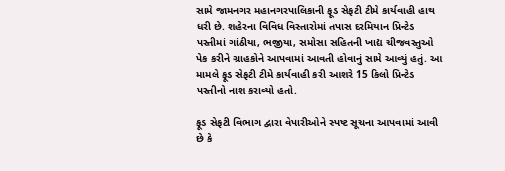સામે જામનગર મહાનગરપાલિકાની ફૂડ સેફટી ટીમે કાર્યવાહી હાથ ધરી છે. શહેરના વિવિધ વિસ્તારોમાં તપાસ દરમિયાન પ્રિન્ટેડ પસ્તીમાં ગાંઠીયા, ભજીયા, સમોસા સહિતની ખાદ્ય ચીજવસ્તુઓ પેક કરીને ગ્રાહકોને આપવામાં આવતી હોવાનું સામે આવ્યું હતું. આ મામલે ફૂડ સેફટી ટીમે કાર્યવાહી કરી આશરે 15 કિલો પ્રિન્ટેડ પસ્તીનો નાશ કરાવ્યો હતો.

ફૂડ સેફટી વિભાગ દ્વારા વેપારીઓને સ્પષ્ટ સૂચના આપવામાં આવી છે કે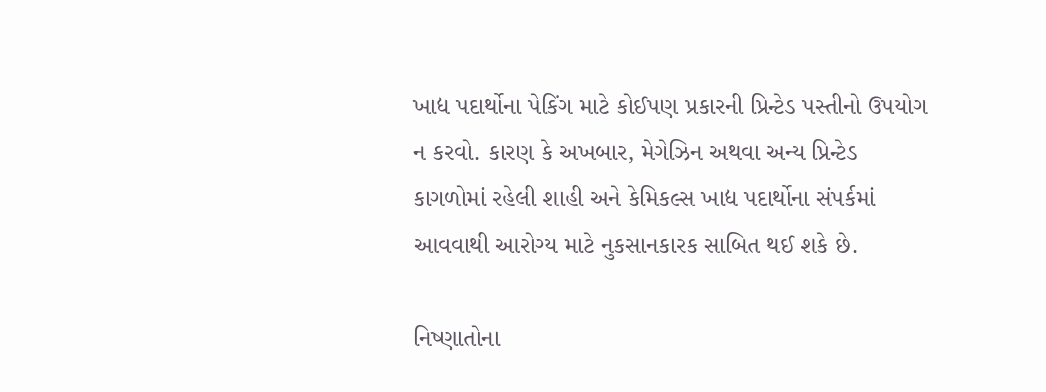ખાદ્ય પદાર્થોના પેકિંગ માટે કોઈપણ પ્રકારની પ્રિન્ટેડ પસ્તીનો ઉપયોગ ન કરવો. કારણ કે અખબાર, મેગેઝિન અથવા અન્ય પ્રિન્ટેડ કાગળોમાં રહેલી શાહી અને કેમિકલ્સ ખાદ્ય પદાર્થોના સંપર્કમાં આવવાથી આરોગ્ય માટે નુકસાનકારક સાબિત થઈ શકે છે.

નિષ્ણાતોના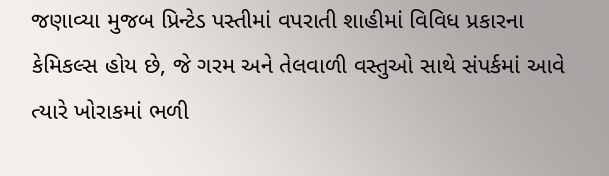જણાવ્યા મુજબ પ્રિન્ટેડ પસ્તીમાં વપરાતી શાહીમાં વિવિધ પ્રકારના કેમિકલ્સ હોય છે, જે ગરમ અને તેલવાળી વસ્તુઓ સાથે સંપર્કમાં આવે ત્યારે ખોરાકમાં ભળી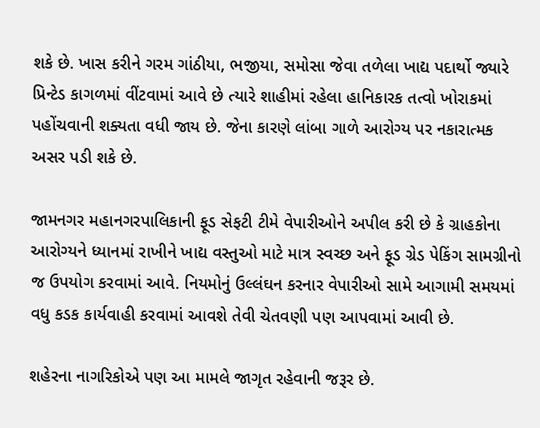શકે છે. ખાસ કરીને ગરમ ગાંઠીયા, ભજીયા, સમોસા જેવા તળેલા ખાદ્ય પદાર્થો જ્યારે પ્રિન્ટેડ કાગળમાં વીંટવામાં આવે છે ત્યારે શાહીમાં રહેલા હાનિકારક તત્વો ખોરાકમાં પહોંચવાની શક્યતા વધી જાય છે. જેના કારણે લાંબા ગાળે આરોગ્ય પર નકારાત્મક અસર પડી શકે છે.

જામનગર મહાનગરપાલિકાની ફૂડ સેફટી ટીમે વેપારીઓને અપીલ કરી છે કે ગ્રાહકોના આરોગ્યને ધ્યાનમાં રાખીને ખાદ્ય વસ્તુઓ માટે માત્ર સ્વચ્છ અને ફૂડ ગ્રેડ પેકિંગ સામગ્રીનો જ ઉપયોગ કરવામાં આવે. નિયમોનું ઉલ્લંઘન કરનાર વેપારીઓ સામે આગામી સમયમાં વધુ કડક કાર્યવાહી કરવામાં આવશે તેવી ચેતવણી પણ આપવામાં આવી છે.

શહેરના નાગરિકોએ પણ આ મામલે જાગૃત રહેવાની જરૂર છે.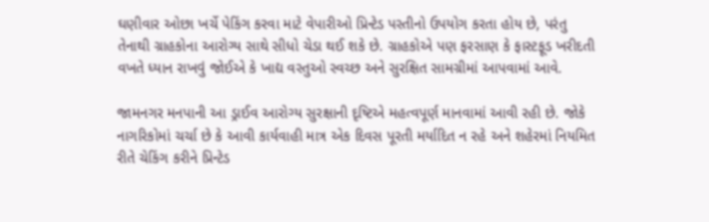ઘણીવાર ઓછા ખર્ચે પેકિંગ કરવા માટે વેપારીઓ પ્રિન્ટેડ પસ્તીનો ઉપયોગ કરતા હોય છે, પરંતુ તેનાથી ગ્રાહકોના આરોગ્ય સાથે સીધો ચેડા થઈ શકે છે. ગ્રાહકોએ પણ ફરસાણ કે ફાસ્ટફૂડ ખરીદતી વખતે ધ્યાન રાખવું જોઈએ કે ખાદ્ય વસ્તુઓ સ્વચ્છ અને સુરક્ષિત સામગ્રીમાં આપવામાં આવે.

જામનગર મનપાની આ ડ્રાઈવ આરોગ્ય સુરક્ષાની દૃષ્ટિએ મહત્વપૂર્ણ માનવામાં આવી રહી છે. જોકે નાગરિકોમાં ચર્ચા છે કે આવી કાર્યવાહી માત્ર એક દિવસ પૂરતી મર્યાદિત ન રહે અને શહેરમાં નિયમિત રીતે ચેકિંગ કરીને પ્રિન્ટેડ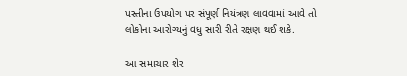પસ્તીના ઉપયોગ પર સંપૂર્ણ નિયંત્રણ લાવવામાં આવે તો લોકોના આરોગ્યનું વધુ સારી રીતે રક્ષણ થઈ શકે.

આ સમાચાર શેર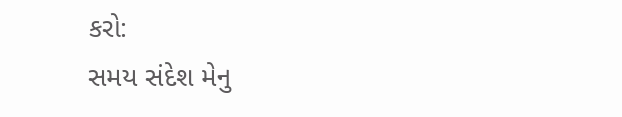કરો:
સમય સંદેશ મેનુ